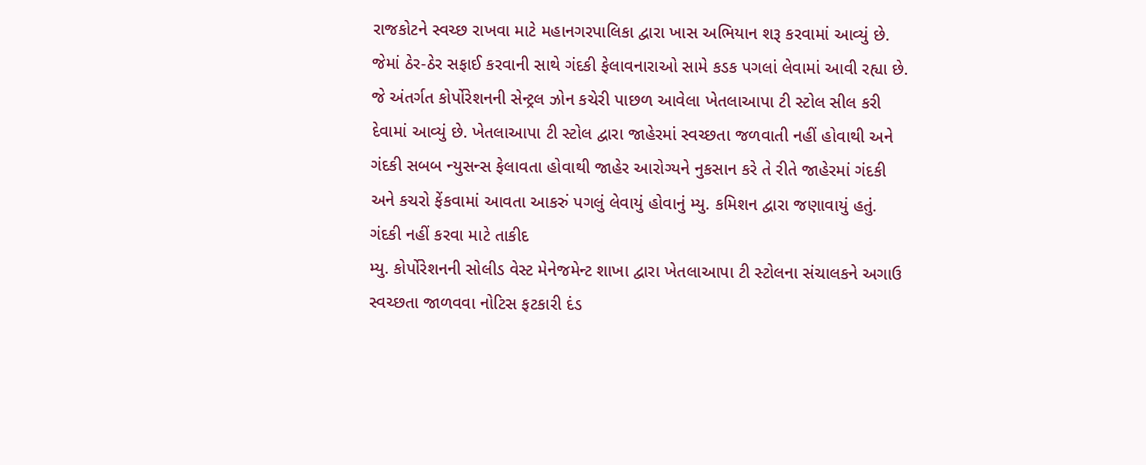રાજકોટને સ્વચ્છ રાખવા માટે મહાનગરપાલિકા દ્વારા ખાસ અભિયાન શરૂ કરવામાં આવ્યું છે. જેમાં ઠેર-ઠેર સફાઈ કરવાની સાથે ગંદકી ફેલાવનારાઓ સામે કડક પગલાં લેવામાં આવી રહ્યા છે. જે અંતર્ગત કોર્પોરેશનની સેન્ટ્રલ ઝોન કચેરી પાછળ આવેલા ખેતલાઆપા ટી સ્ટોલ સીલ કરી દેવામાં આવ્યું છે. ખેતલાઆપા ટી સ્ટોલ દ્વારા જાહેરમાં સ્વચ્છતા જળવાતી નહીં હોવાથી અને ગંદકી સબબ ન્યુસન્સ ફેલાવતા હોવાથી જાહેર આરોગ્યને નુકસાન કરે તે રીતે જાહેરમાં ગંદકી અને કચરો ફેંકવામાં આવતા આકરું પગલું લેવાયું હોવાનું મ્યુ. કમિશન દ્વારા જણાવાયું હતું.
ગંદકી નહીં કરવા માટે તાકીદ
મ્યુ. કોર્પોરેશનની સોલીડ વેસ્ટ મેનેજમેન્ટ શાખા દ્વારા ખેતલાઆપા ટી સ્ટોલના સંચાલકને અગાઉ સ્વચ્છતા જાળવવા નોટિસ ફટકારી દંડ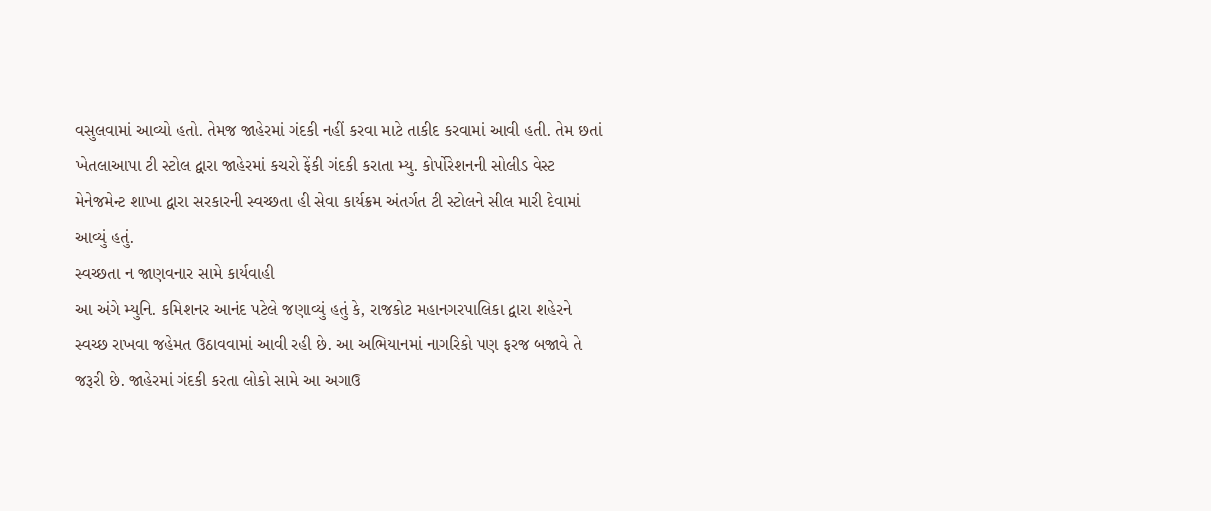વસુલવામાં આવ્યો હતો. તેમજ જાહેરમાં ગંદકી નહીં કરવા માટે તાકીદ કરવામાં આવી હતી. તેમ છતાં ખેતલાઆપા ટી સ્ટોલ દ્વારા જાહેરમાં કચરો ફેંકી ગંદકી કરાતા મ્યુ. કોર્પોરેશનની સોલીડ વેસ્ટ મેનેજમેન્ટ શાખા દ્વારા સરકારની સ્વચ્છતા હી સેવા કાર્યક્રમ અંતર્ગત ટી સ્ટોલને સીલ મારી દેવામાં આવ્યું હતું.
સ્વચ્છતા ન જાણવનાર સામે કાર્યવાહી
આ અંગે મ્યુનિ. કમિશનર આનંદ પટેલે જણાવ્યું હતું કે, રાજકોટ મહાનગરપાલિકા દ્વારા શહેરને સ્વચ્છ રાખવા જહેમત ઉઠાવવામાં આવી રહી છે. આ અભિયાનમાં નાગરિકો પણ ફરજ બજાવે તે જરૂરી છે. જાહેરમાં ગંદકી કરતા લોકો સામે આ અગાઉ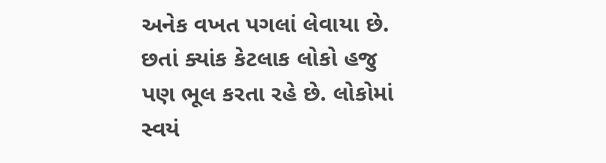અનેક વખત પગલાં લેવાયા છે. છતાં ક્યાંક કેટલાક લોકો હજુ પણ ભૂલ કરતા રહે છે. લોકોમાં સ્વયં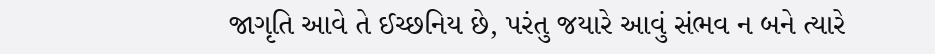જાગૃતિ આવે તે ઈચ્છનિય છે, પરંતુ જયારે આવું સંભવ ન બને ત્યારે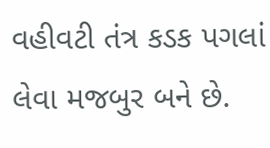વહીવટી તંત્ર કડક પગલાં લેવા મજબુર બને છે.